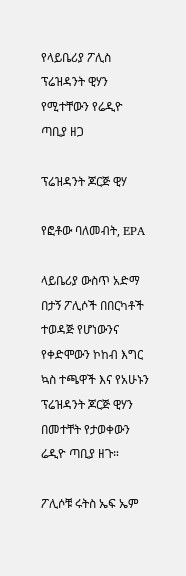የላይቤሪያ ፖሊስ ፕሬዝዳንት ዊሃን የሚተቸውን የሬዲዮ ጣቢያ ዘጋ

ፕሬዝዳንት ጆርጅ ዊሃ

የፎቶው ባለመብት, EPA

ላይቤሪያ ውስጥ አድማ በታኝ ፖሊሶች በበርካቶች ተወዳጅ የሆነውንና የቀድሞውን ኮከብ እግር ኳስ ተጫዋች እና የአሁኑን ፕሬዝዳንት ጆርጅ ዊሃን በመተቸት የታወቀውን ሬዲዮ ጣቢያ ዘጉ።

ፖሊሶቹ ሩትስ ኤፍ ኤም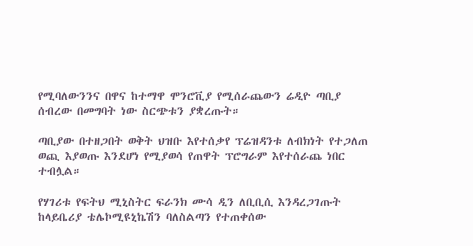የሚባለውንንና በዋና ከተማዋ ሞንሮቪያ የሚሰራጨውን ሬዲዮ ጣቢያ ሰብረው በመግባት ነው ስርጭቱን ያቋረጡት።

ጣቢያው በተዘጋበት ወቅት ህዝቡ እየተሰቃየ ፕሬዝዳንቱ ለብክነት የተጋለጠ ወጪ እያወጡ እንደሆነ የሚያወሳ የጠዋት ፕሮግራም እየተሰራጨ ነበር ተብሏል።

የሃገሪቱ የፍትህ ሚኒስትር ፍራንክ ሙሳ ዲን ለቢቢሲ እንዳረጋገጡት ከላይቤሪያ ቴሌኮሚዩኒኬሽን ባለስልጣን የተጠቀሰው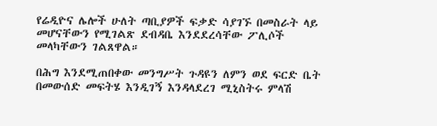የሬዲዮና ሌሎች ሁለት ጣቢያዎች ፍቃድ ሳያገኙ በመስራት ላይ መሆናቸውን የሚገልጽ ደብዳቤ እንደደረሳቸው ፖሊሶች መላካቸውን ገልጸዋል።

በሕግ እንደሚጠበቀው መንግሥት ጉዳዩን ለምን ወደ ፍርድ ቤት በመውሰድ መፍትሄ እንዲገኝ እንዳላደረገ ሚኒስትሩ ምላሽ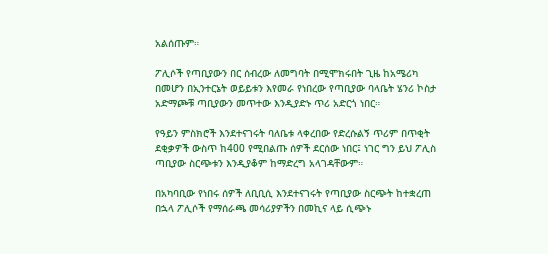አልሰጡም።

ፖሊሶች የጣቢያውን በር ሰብረው ለመግባት በሚሞክሩበት ጊዜ ከአሜሪካ በመሆን በኢንተርኔት ወይይቱን እየመራ የነበረው የጣቢያው ባላቤት ሄንሪ ኮስታ አድማጮቹ ጣቢያውን መጥተው እንዲያድኑ ጥሪ አድርጎ ነበር።

የዓይን ምስክሮች እንደተናገሩት ባለቤቱ ላቀረበው የድረሱልኝ ጥሪም በጥቂት ደቂቃዎች ውስጥ ከ400 የሚበልጡ ሰዎች ደርሰው ነበር፤ ነገር ግን ይህ ፖሊስ ጣቢያው ስርጭቱን እንዲያቆም ከማድረግ አላገዳቸውም።

በአካባቢው የነበሩ ሰዎች ለቢቢሲ እንደተናገሩት የጣቢያው ስርጭት ከተቋረጠ በኋላ ፖሊሶች የማሰራጫ መሳሪያዎችን በመኪና ላይ ሲጭኑ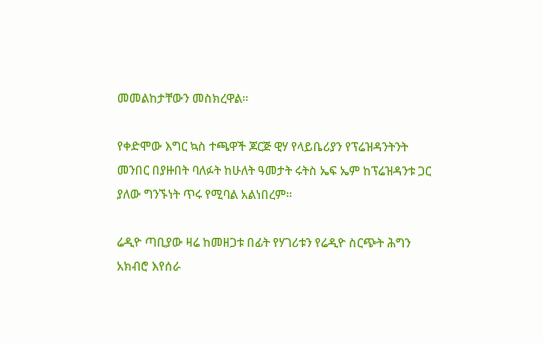መመልከታቸውን መስክረዋል።

የቀድሞው እግር ኳስ ተጫዋች ጆርጅ ዊሃ የላይቤሪያን የፕሬዝዳንትንት መንበር በያዙበት ባለፉት ከሁለት ዓመታት ሩትስ ኤፍ ኤም ከፕሬዝዳንቱ ጋር ያለው ግንኙነት ጥሩ የሚባል አልነበረም።

ሬዲዮ ጣቢያው ዛሬ ከመዘጋቱ በፊት የሃገሪቱን የሬዲዮ ስርጭት ሕግን አክብሮ እየሰራ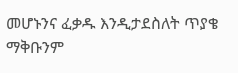መሆኑንና ፈቃዱ እንዲታደስለት ጥያቄ ማቅቡንም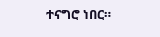ተናግሮ ነበር።